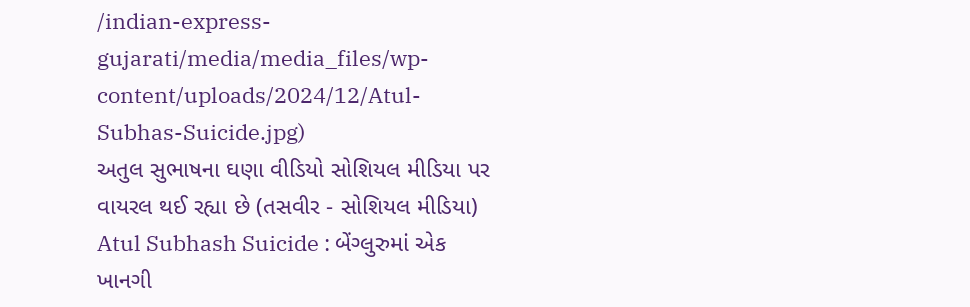/indian-express-gujarati/media/media_files/wp-content/uploads/2024/12/Atul-Subhas-Suicide.jpg)
અતુલ સુભાષના ઘણા વીડિયો સોશિયલ મીડિયા પર વાયરલ થઈ રહ્યા છે (તસવીર - સોશિયલ મીડિયા)
Atul Subhash Suicide : બેંગ્લુરુમાં એક ખાનગી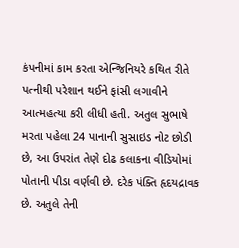કંપનીમાં કામ કરતા એન્જિનિયરે કથિત રીતે પત્નીથી પરેશાન થઈને ફાંસી લગાવીને આત્મહત્યા કરી લીધી હતી. અતુલ સુભાષે મરતા પહેલા 24 પાનાની સુસાઇડ નોટ છોડી છે, આ ઉપરાંત તેણે દોઢ કલાકના વીડિયોમાં પોતાની પીડા વર્ણવી છે. દરેક પંક્તિ હૃદયદ્રાવક છે. અતુલે તેની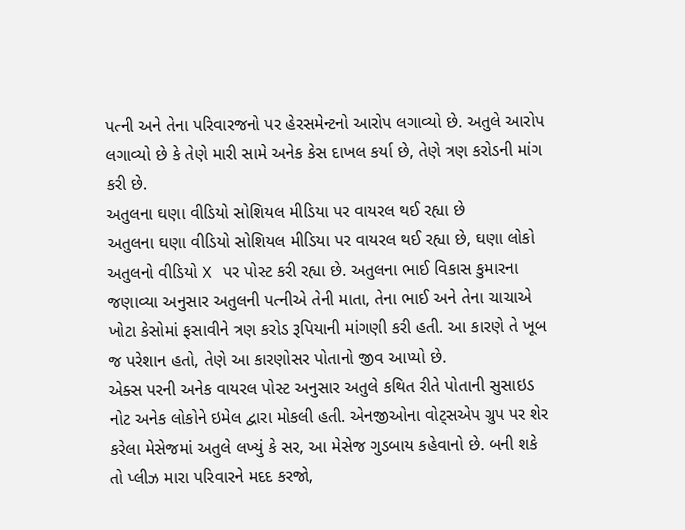પત્ની અને તેના પરિવારજનો પર હેરસમેન્ટનો આરોપ લગાવ્યો છે. અતુલે આરોપ લગાવ્યો છે કે તેણે મારી સામે અનેક કેસ દાખલ કર્યા છે, તેણે ત્રણ કરોડની માંગ કરી છે.
અતુલના ઘણા વીડિયો સોશિયલ મીડિયા પર વાયરલ થઈ રહ્યા છે
અતુલના ઘણા વીડિયો સોશિયલ મીડિયા પર વાયરલ થઈ રહ્યા છે, ઘણા લોકો અતુલનો વીડિયો X પર પોસ્ટ કરી રહ્યા છે. અતુલના ભાઈ વિકાસ કુમારના જણાવ્યા અનુસાર અતુલની પત્નીએ તેની માતા, તેના ભાઈ અને તેના ચાચાએ ખોટા કેસોમાં ફસાવીને ત્રણ કરોડ રૂપિયાની માંગણી કરી હતી. આ કારણે તે ખૂબ જ પરેશાન હતો, તેણે આ કારણોસર પોતાનો જીવ આપ્યો છે.
એક્સ પરની અનેક વાયરલ પોસ્ટ અનુસાર અતુલે કથિત રીતે પોતાની સુસાઇડ નોટ અનેક લોકોને ઇમેલ દ્વારા મોકલી હતી. એનજીઓના વોટ્સએપ ગ્રુપ પર શેર કરેલા મેસેજમાં અતુલે લખ્યું કે સર, આ મેસેજ ગુડબાય કહેવાનો છે. બની શકે તો પ્લીઝ મારા પરિવારને મદદ કરજો,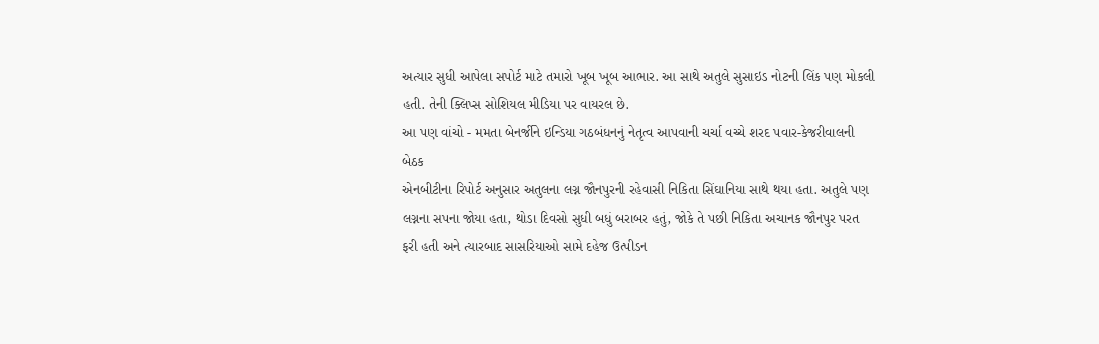અત્યાર સુધી આપેલા સપોર્ટ માટે તમારો ખૂબ ખૂબ આભાર. આ સાથે અતુલે સુસાઇડ નોટની લિંક પણ મોકલી હતી. તેની ક્લિપ્સ સોશિયલ મીડિયા પર વાયરલ છે.
આ પણ વાંચો - મમતા બેનર્જીને ઇન્ડિયા ગઠબંધનનું નેતૃત્વ આપવાની ચર્ચા વચ્ચે શરદ પવાર-કેજરીવાલની બેઠક
એનબીટીના રિપોર્ટ અનુસાર અતુલના લગ્ન જૌનપુરની રહેવાસી નિકિતા સિંઘાનિયા સાથે થયા હતા. અતુલે પણ લગ્નના સપના જોયા હતા, થોડા દિવસો સુધી બધું બરાબર હતું, જોકે તે પછી નિકિતા અચાનક જૌનપુર પરત ફરી હતી અને ત્યારબાદ સાસરિયાઓ સામે દહેજ ઉત્પીડન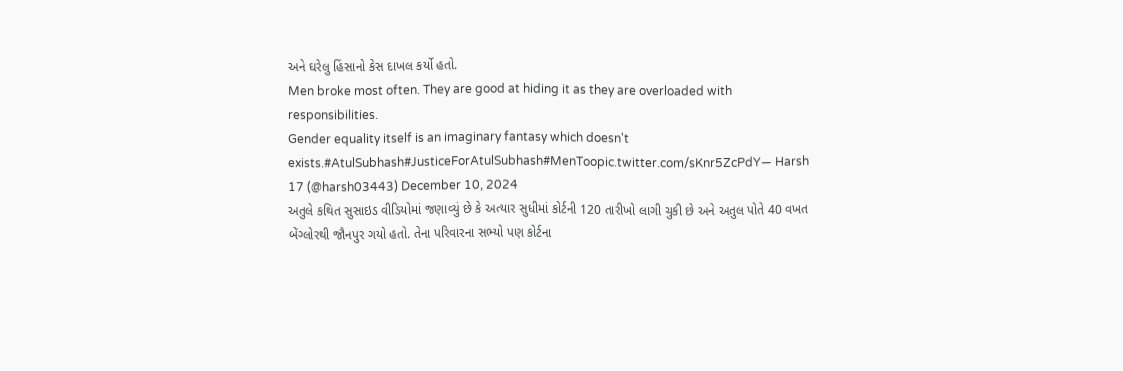અને ઘરેલુ હિંસાનો કેસ દાખલ કર્યો હતો.
Men broke most often. They are good at hiding it as they are overloaded with responsibilities.
Gender equality itself is an imaginary fantasy which doesn't exists.#AtulSubhash#JusticeForAtulSubhash#MenToopic.twitter.com/sKnr5ZcPdY— Harsh 17 (@harsh03443) December 10, 2024
અતુલે કથિત સુસાઇડ વીડિયોમાં જણાવ્યું છે કે અત્યાર સુધીમાં કોર્ટની 120 તારીખો લાગી ચુકી છે અને અતુલ પોતે 40 વખત બેંગ્લોરથી જૌનપુર ગયો હતો. તેના પરિવારના સભ્યો પણ કોર્ટના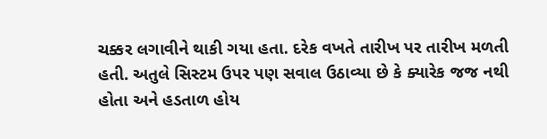ચક્કર લગાવીને થાકી ગયા હતા. દરેક વખતે તારીખ પર તારીખ મળતી હતી. અતુલે સિસ્ટમ ઉપર પણ સવાલ ઉઠાવ્યા છે કે ક્યારેક જજ નથી હોતા અને હડતાળ હોય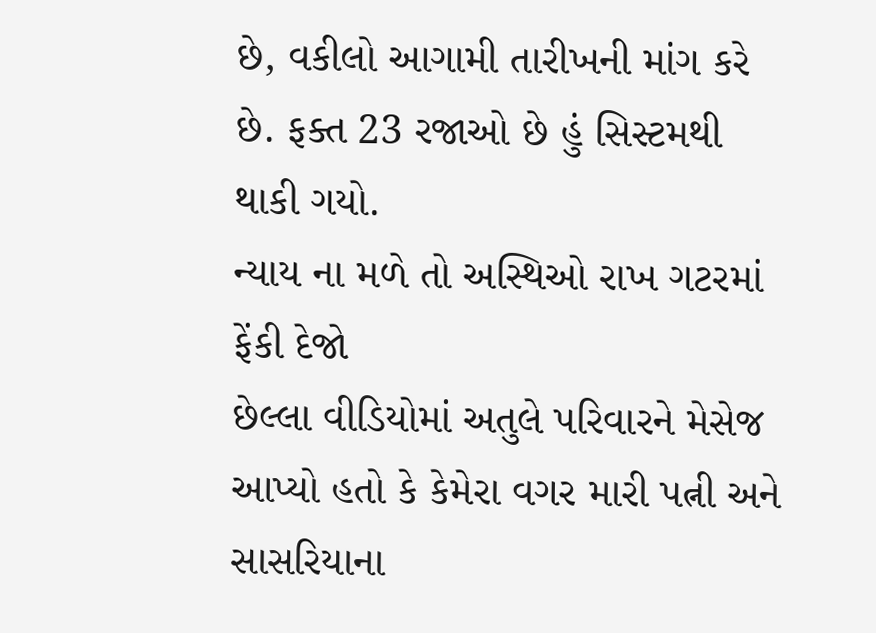છે, વકીલો આગામી તારીખની માંગ કરે છે. ફક્ત 23 રજાઓ છે હું સિસ્ટમથી થાકી ગયો.
ન્યાય ના મળે તો અસ્થિઓ રાખ ગટરમાં ફેંકી દેજો
છેલ્લા વીડિયોમાં અતુલે પરિવારને મેસેજ આપ્યો હતો કે કેમેરા વગર મારી પત્ની અને સાસરિયાના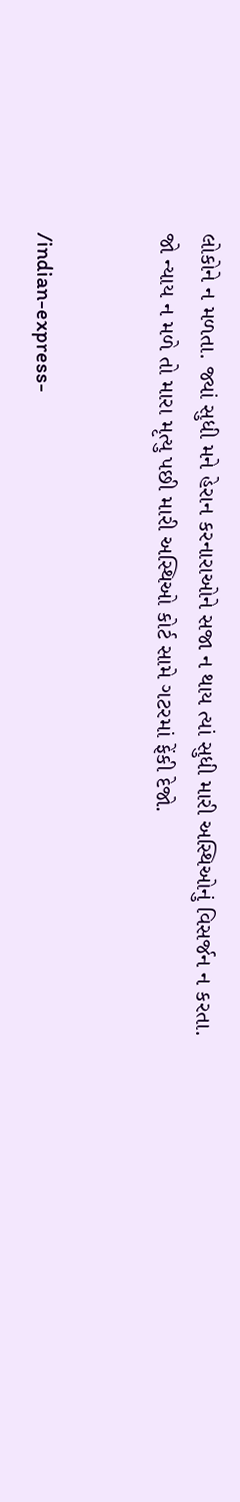લોકોને ન મળતા. જ્યાં સુધી મને હેરાન કરનારાઓને સજા ન થાય ત્યાં સુધી મારી અસ્થિઓનું વિસર્જન ન કરતા. જો ન્યાય ન મળે તો મારા મૃત્યુ પછી મારી અસ્થિઓ કોર્ટ સામે ગટરમાં ફેંકી દેજો.


/indian-express-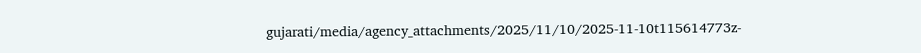gujarati/media/agency_attachments/2025/11/10/2025-11-10t115614773z-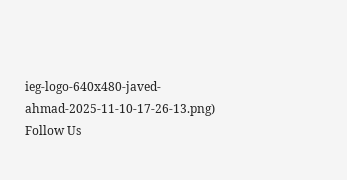ieg-logo-640x480-javed-ahmad-2025-11-10-17-26-13.png)
Follow Us